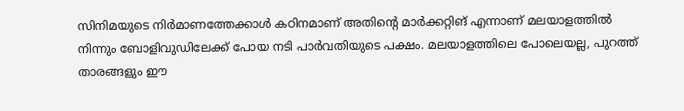സിനിമയുടെ നിര്‍മാണത്തേക്കാള്‍ കഠിനമാണ് അതിന്‍റെ മാര്‍ക്കറ്റിങ് എന്നാണ് മലയാളത്തില്‍ നിന്നും ബോളിവുഡിലേക്ക് പോയ നടി പാര്‍വതിയുടെ പക്ഷം. മലയാളത്തിലെ പോലെയല്ല, പുറത്ത് താരങ്ങളും ഈ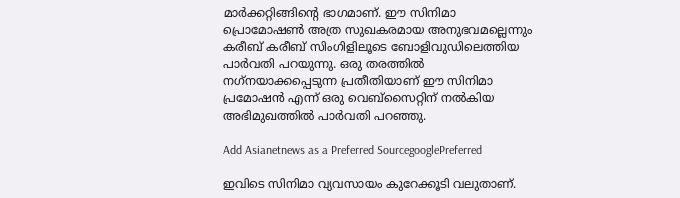മാര്‍ക്കറ്റിങ്ങിന്‍റെ ഭാഗമാണ്. ഈ സിനിമാ പ്രൊമോഷണ്‍ അത്ര സുഖകരമായ അനുഭവമല്ലെന്നും കരീബ് കരീബ് സിംഗിളിലൂടെ ബോളിവുഡിലെത്തിയ പാര്‍വതി പറയുന്നു. ഒരു തരത്തില്‍ നഗ്‌നയാക്കപ്പെടുന്ന പ്രതീതിയാണ് ഈ സിനിമാ പ്രമോഷന്‍ എന്ന് ഒരു വെബ്‌സൈറ്റിന് നല്‍കിയ അഭിമുഖത്തില്‍ പാര്‍വതി പറഞ്ഞു.

Add Asianetnews as a Preferred SourcegooglePreferred

ഇവിടെ സിനിമാ വ്യവസായം കുറേക്കൂടി വലുതാണ്.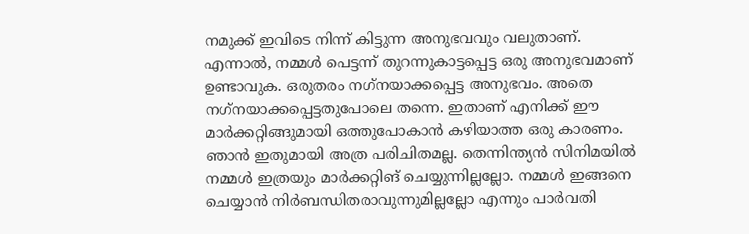നമുക്ക് ഇവിടെ നിന്ന് കിട്ടുന്ന അനുഭവവും വലുതാണ്. എന്നാല്‍, നമ്മള്‍ പെട്ടന്ന് തുറന്നുകാട്ടപ്പെട്ട ഒരു അനുഭവമാണ് ഉണ്ടാവുക. ഒരുതരം നഗ്‌നയാക്കപ്പെട്ട അനുഭവം. അതെ നഗ്‌നയാക്കപ്പെട്ടതുപോലെ തന്നെ. ഇതാണ് എനിക്ക് ഈ മാര്‍ക്കറ്റിങ്ങുമായി ഒത്തുപോകാന്‍ കഴിയാത്ത ഒരു കാരണം. ഞാന്‍ ഇതുമായി അത്ര പരിചിതമല്ല. തെന്നിന്ത്യന്‍ സിനിമയില്‍ നമ്മള്‍ ഇത്രയും മാര്‍ക്കറ്റിങ് ചെയ്യുന്നില്ലല്ലോ. നമ്മള്‍ ഇങ്ങനെ ചെയ്യാന്‍ നിര്‍ബന്ധിതരാവുന്നുമില്ലല്ലോ എന്നും പാര്‍വതി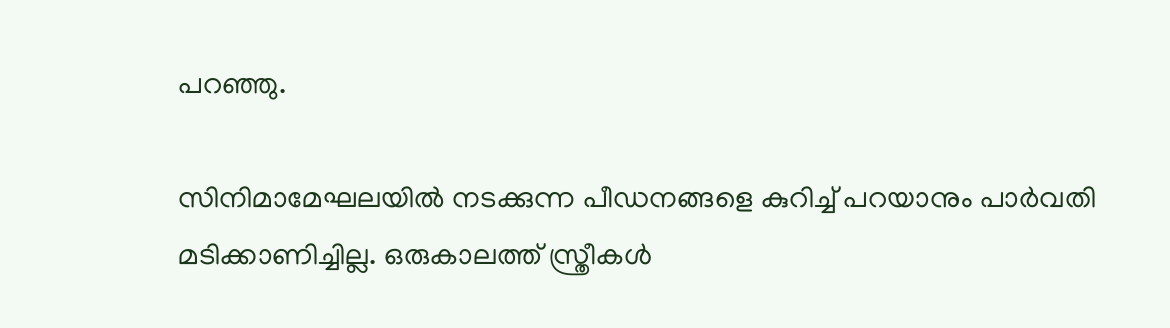പറഞ്ഞു.

സിനിമാമേഘലയില്‍ നടക്കുന്ന പീഡനങ്ങളെ കുറിച്ച് പറയാനും പാര്‍വതി മടിക്കാണിച്ചില്ല. ഒരുകാലത്ത് സ്ത്രീകള്‍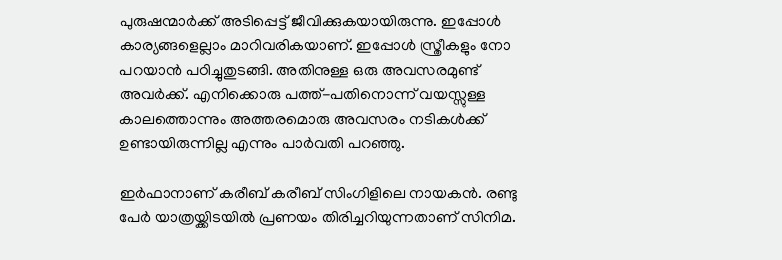പുരുഷന്മാര്‍ക്ക് അടിപ്പെട്ട് ജീവിക്കുകയായിരുന്നു. ഇപ്പോള്‍ കാര്യങ്ങളെല്ലാം മാറിവരികയാണ്. ഇപ്പോള്‍ സ്ത്രീകളും നോ പറയാന്‍ പഠിച്ചുതുടങ്ങി. അതിനുള്ള ഒരു അവസരമുണ്ട് അവര്‍ക്ക്. എനിക്കൊരു പത്ത്-പതിനൊന്ന് വയസ്സുള്ള കാലത്തൊന്നും അത്തരമൊരു അവസരം നടികള്‍ക്ക് ഉണ്ടായിരുന്നില്ല എന്നും പാര്‍വതി പറഞ്ഞു.

ഇര്‍ഫാനാണ് കരീബ് കരീബ് സിംഗിളിലെ നായകന്‍. രണ്ടു പേര്‍ യാത്രയ്ക്കിടയില്‍ പ്രണയം തിരിച്ചറിയുന്നതാണ് സിനിമ.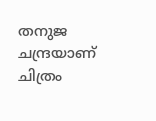തനുജ ചന്ദ്രയാണ് ചിത്രം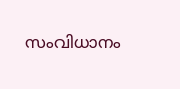സംവിധാനം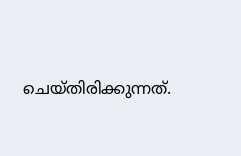ചെയ്തിരിക്കുന്നത്.